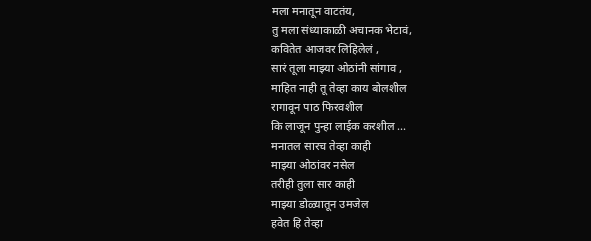मला मनातून वाटतंय,
तु मला संध्याकाळी अचानक भेटावं,
कवितेत आजवर लिहिलेलं ,
सारं तूला माझ्या ओठांनी सांगाव ,
माहित नाही तू तेव्हा काय बोलशील
रागावून पाठ फिरवशील
कि लाजून पुन्हा लाईक करशील ...
मनातल सारच तेव्हा काही
माझ्या ओठांवर नसेल
तरीही तुला सार काही
माझ्या डोळ्यातून उमजेल
हवेत हि तेव्हा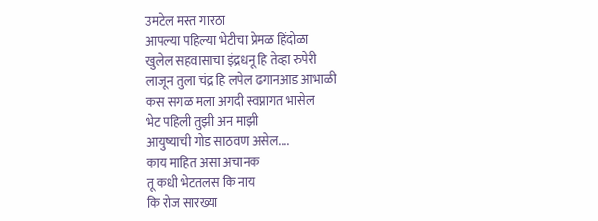उमटेल मस्त गारठा
आपल्या पहिल्या भेटीचा प्रेमळ हिंदोळा
खुलेल सहवासाचा इंद्रधनू हि तेव्हा रुपेरी
लाजून तुला चंद्र हि लपेल ढगानआड आभाळी
कस सगळ मला अगदी स्वप्नागत भासेल
भेट पहिली तुझी अन माझी
आयुष्याची गोड साठवण असेल....
काय माहित असा अचानक
तू कधी भेटतलस कि नाय
कि रोज सारख्या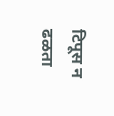टिपूस न ढळता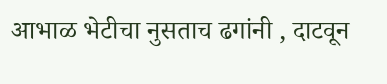आभाळ भेटीचा नुसताच ढगांनी , दाटवून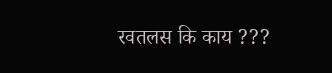रवतलस कि काय ???